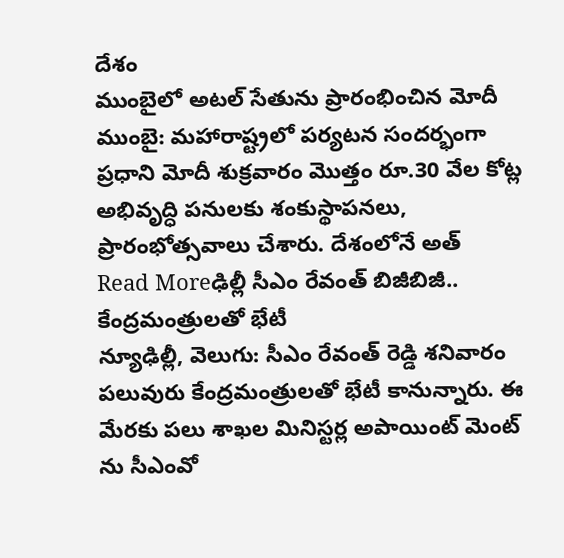దేశం
ముంబైలో అటల్ సేతును ప్రారంభించిన మోదీ
ముంబై: మహారాష్ట్రలో పర్యటన సందర్భంగా ప్రధాని మోదీ శుక్రవారం మొత్తం రూ.30 వేల కోట్ల అభివృద్ధి పనులకు శంకుస్థాపనలు, ప్రారంభోత్సవాలు చేశారు. దేశంలోనే అత్
Read Moreఢిల్లీ సీఎం రేవంత్ బిజీబిజీ.. కేంద్రమంత్రులతో భేటీ
న్యూఢిల్లీ, వెలుగు: సీఎం రేవంత్ రెడ్డి శనివారం పలువురు కేంద్రమంత్రులతో భేటీ కానున్నారు. ఈ మేరకు పలు శాఖల మినిస్టర్ల అపాయింట్ మెంట్ ను సీఎంవో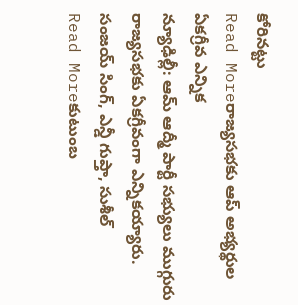కోరినట్టు
Read Moreరాజ్యసభకు ఆప్ అభ్యర్థుల ఏకగ్రీవ ఎన్నిక
న్యూఢిల్లీ: ఆమ్ ఆద్మీ పార్టీ సభ్యులు ముగ్గురు రాజ్యసభకు ఏకగ్రీవంగా ఎన్నికయ్యారు. సంజయ్ సింగ్, ఎన్డీ గుప్తా, సుశీల్
Read Moreకుటుంబ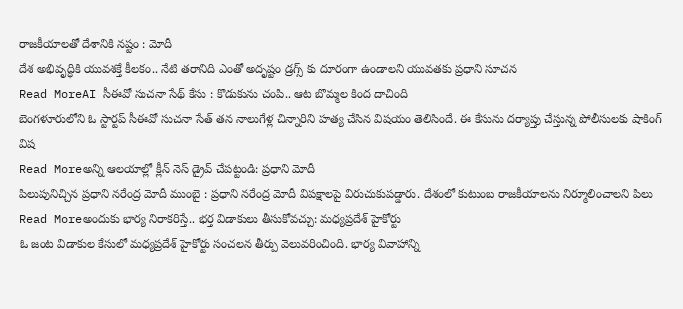రాజకీయాలతో దేశానికి నష్టం : మోదీ
దేశ అభివృద్ధికి యువశక్తే కీలకం.. నేటి తరానిది ఎంతో అదృష్టం డ్రగ్స్ కు దూరంగా ఉండాలని యువతకు ప్రధాని సూచన
Read MoreAI సీఈవో సుచనా సేథ్ కేసు : కొడుకును చంపి.. ఆట బొమ్మల కింద దాచింది
బెంగళూరులోని ఓ స్టార్టప్ సీఈవో సుచనా సేత్ తన నాలుగేళ్ల చిన్నారిని హత్య చేసిన విషయం తెలిసిందే. ఈ కేసును దర్యాప్తు చేస్తున్న పోలీసులకు షాకింగ్ విష
Read Moreఅన్ని ఆలయాల్లో క్లీన్ నెస్ డ్రైవ్ చేపట్టండి: ప్రధాని మోదీ
పిలుపునిచ్చిన ప్రధాని నరేంద్ర మోదీ ముంబై : ప్రధాని నరేంద్ర మోదీ విపక్షాలపై విరుచుకుపడ్డారు. దేశంలో కుటుంబ రాజకీయాలను నిర్మూలించాలని పిలు
Read Moreఅందుకు భార్య నిరాకరిస్తే.. భర్త విడాకులు తీసుకోవచ్చు: మధ్యప్రదేశ్ హైకోర్టు
ఓ జంట విడాకుల కేసులో మధ్యప్రదేశ్ హైకోర్టు సంచలన తీర్పు వెలువరించింది. భార్య వివాహాన్ని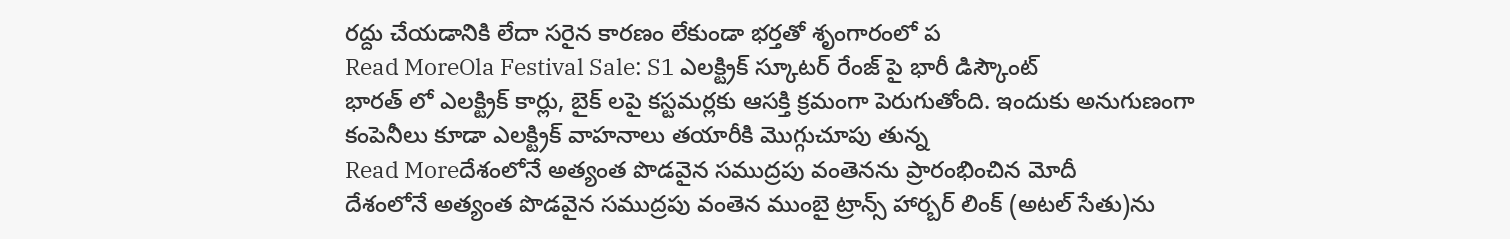రద్దు చేయడానికి లేదా సరైన కారణం లేకుండా భర్తతో శృంగారంలో ప
Read MoreOla Festival Sale: S1 ఎలక్ట్రిక్ స్కూటర్ రేంజ్ పై భారీ డిస్కౌంట్
భారత్ లో ఎలక్ట్రిక్ కార్లు, బైక్ లపై కస్టమర్లకు ఆసక్తి క్రమంగా పెరుగుతోంది. ఇందుకు అనుగుణంగా కంపెనీలు కూడా ఎలక్ట్రిక్ వాహనాలు తయారీకి మొగ్గుచూపు తున్న
Read Moreదేశంలోనే అత్యంత పొడవైన సముద్రపు వంతెనను ప్రారంభించిన మోదీ
దేశంలోనే అత్యంత పొడవైన సముద్రపు వంతెన ముంబై ట్రాన్స్ హార్బర్ లింక్ (అటల్ సేతు)ను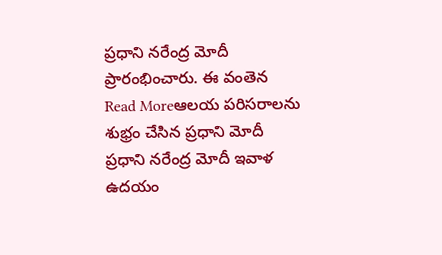ప్రధాని నరేంద్ర మోదీ ప్రారంభించారు. ఈ వంతెన
Read Moreఆలయ పరిసరాలను శుభ్రం చేసిన ప్రధాని మోదీ
ప్రధాని నరేంద్ర మోదీ ఇవాళ ఉదయం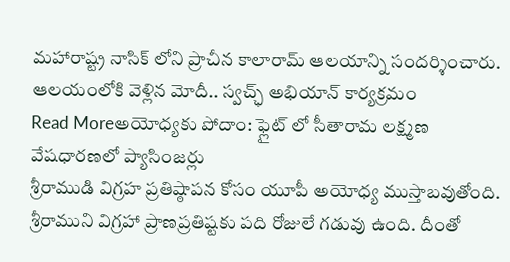మహారాష్ట్ర నాసిక్ లోని ప్రాచీన కాలారామ్ ఆలయాన్ని సందర్శించారు. ఆలయంలోకి వెళ్లిన మోదీ.. స్వచ్ఛ్ అభియాన్ కార్యక్రమం
Read Moreఅయోధ్యకు పోదాం: ఫ్లైట్ లో సీతారామ లక్ష్మణ వేషధారణలో ప్యాసింజర్లు
శ్రీరాముడి విగ్రహ ప్రతిష్ఠాపన కోసం యూపీ అయోధ్య ముస్తాబవుతోంది. శ్రీరాముని విగ్రహా ప్రాణప్రతిష్టకు పది రోజులే గడువు ఉంది. దీంతో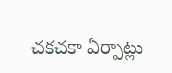చకచకా ఏర్పాట్లు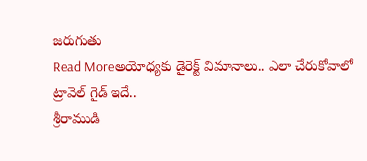జరుగుతు
Read Moreఅయోధ్యకు డైరెక్ట్ విమానాలు.. ఎలా చేరుకోవాలో ట్రావెల్ గైడ్ ఇదే..
శ్రీరాముడి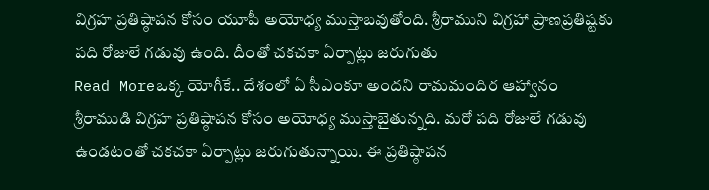విగ్రహ ప్రతిష్ఠాపన కోసం యూపీ అయోధ్య ముస్తాబవుతోంది. శ్రీరాముని విగ్రహా ప్రాణప్రతిష్టకు పది రోజులే గడువు ఉంది. దీంతో చకచకా ఏర్పాట్లు జరుగుతు
Read Moreఒక్క యోగీకే.. దేశంలో ఏ సీఎంకూ అందని రామమందిర ఆహ్వానం
శ్రీరాముడి విగ్రహ ప్రతిష్ఠాపన కోసం అయోధ్య ముస్తాబైతున్నది. మరో పది రోజులే గడువు ఉండటంతో చకచకా ఏర్పాట్లు జరుగుతున్నాయి. ఈ ప్రతిష్ఠాపన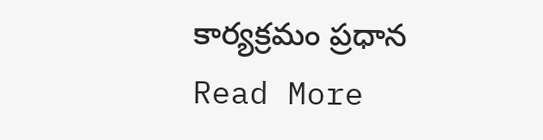కార్యక్రమం ప్రధాన
Read More